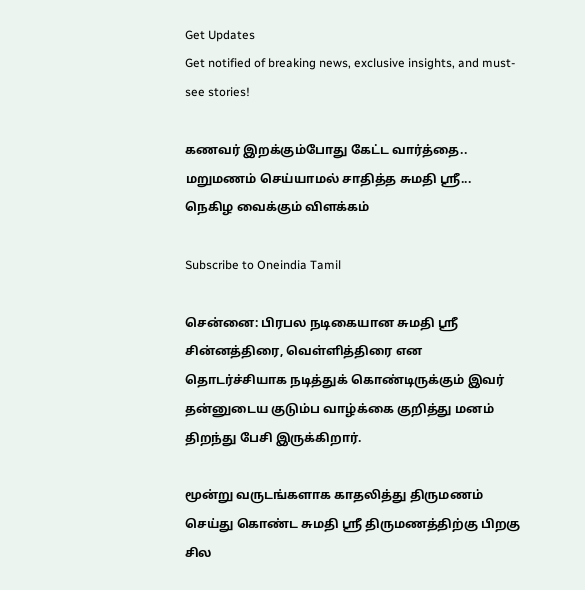Get Updates
Get notified of breaking news, exclusive insights, and must-see stories!

கணவர் இறக்கும்போது கேட்ட வார்த்தை.. மறுமணம் செய்யாமல் சாதித்த சுமதி ஸ்ரீ... நெகிழ வைக்கும் விளக்கம்

Subscribe to Oneindia Tamil

சென்னை: பிரபல நடிகையான சுமதி ஸ்ரீ சின்னத்திரை, வெள்ளித்திரை என தொடர்ச்சியாக நடித்துக் கொண்டிருக்கும் இவர் தன்னுடைய குடும்ப வாழ்க்கை குறித்து மனம் திறந்து பேசி இருக்கிறார்.

மூன்று வருடங்களாக காதலித்து திருமணம் செய்து கொண்ட சுமதி ஸ்ரீ திருமணத்திற்கு பிறகு சில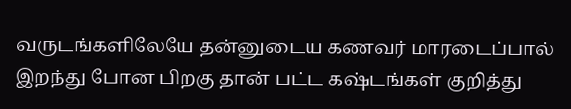வருடங்களிலேயே தன்னுடைய கணவர் மாரடைப்பால் இறந்து போன பிறகு தான் பட்ட கஷ்டங்கள் குறித்து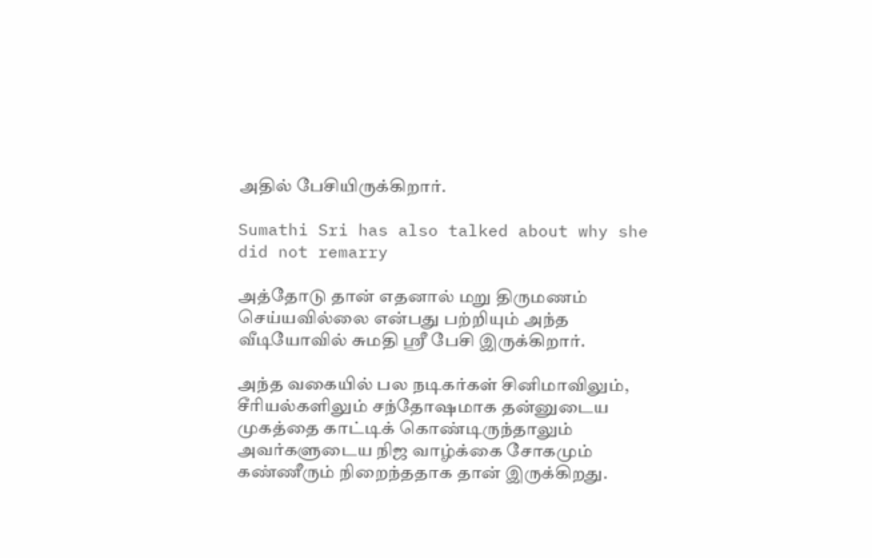அதில் பேசியிருக்கிறார்.

Sumathi Sri has also talked about why she did not remarry

அத்தோடு தான் எதனால் மறு திருமணம் செய்யவில்லை என்பது பற்றியும் அந்த வீடியோவில் சுமதி ஸ்ரீ பேசி இருக்கிறார்.

அந்த வகையில் பல நடிகர்கள் சினிமாவிலும், சீரியல்களிலும் சந்தோஷமாக தன்னுடைய முகத்தை காட்டிக் கொண்டிருந்தாலும் அவர்களுடைய நிஜ வாழ்க்கை சோகமும் கண்ணீரும் நிறைந்ததாக தான் இருக்கிறது.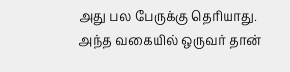அது பல பேருக்கு தெரியாது.
அந்த வகையில் ஒருவர் தான்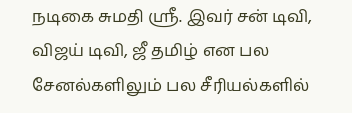நடிகை சுமதி ஸ்ரீ. இவர் சன் டிவி, விஜய் டிவி, ஜீ தமிழ் என பல சேனல்களிலும் பல சீரியல்களில்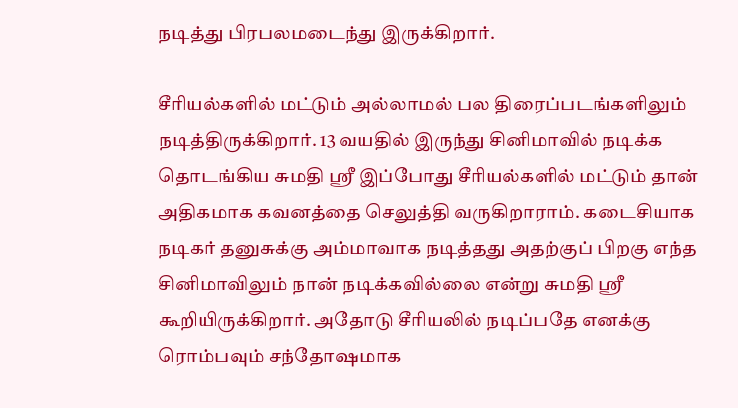நடித்து பிரபலமடைந்து இருக்கிறார்.

சீரியல்களில் மட்டும் அல்லாமல் பல திரைப்படங்களிலும் நடித்திருக்கிறார். 13 வயதில் இருந்து சினிமாவில் நடிக்க தொடங்கிய சுமதி ஸ்ரீ இப்போது சீரியல்களில் மட்டும் தான் அதிகமாக கவனத்தை செலுத்தி வருகிறாராம். கடைசியாக நடிகர் தனுசுக்கு அம்மாவாக நடித்தது அதற்குப் பிறகு எந்த சினிமாவிலும் நான் நடிக்கவில்லை என்று சுமதி ஸ்ரீ கூறியிருக்கிறார். அதோடு சீரியலில் நடிப்பதே எனக்கு ரொம்பவும் சந்தோஷமாக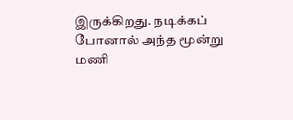இருக்கிறது. நடிக்கப் போனால் அந்த மூன்று மணி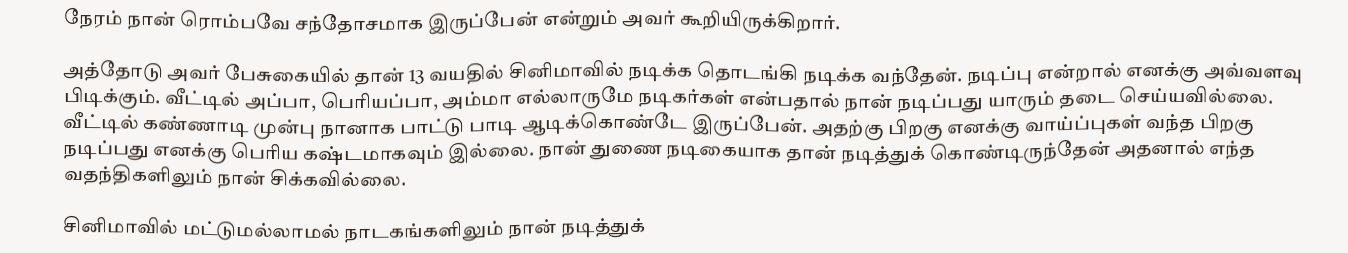நேரம் நான் ரொம்பவே சந்தோசமாக இருப்பேன் என்றும் அவர் கூறியிருக்கிறார்.

அத்தோடு அவர் பேசுகையில் தான் 13 வயதில் சினிமாவில் நடிக்க தொடங்கி நடிக்க வந்தேன். நடிப்பு என்றால் எனக்கு அவ்வளவு பிடிக்கும். வீட்டில் அப்பா, பெரியப்பா, அம்மா எல்லாருமே நடிகர்கள் என்பதால் நான் நடிப்பது யாரும் தடை செய்யவில்லை. வீட்டில் கண்ணாடி முன்பு நானாக பாட்டு பாடி ஆடிக்கொண்டே இருப்பேன். அதற்கு பிறகு எனக்கு வாய்ப்புகள் வந்த பிறகு நடிப்பது எனக்கு பெரிய கஷ்டமாகவும் இல்லை. நான் துணை நடிகையாக தான் நடித்துக் கொண்டிருந்தேன் அதனால் எந்த வதந்திகளிலும் நான் சிக்கவில்லை.

சினிமாவில் மட்டுமல்லாமல் நாடகங்களிலும் நான் நடித்துக்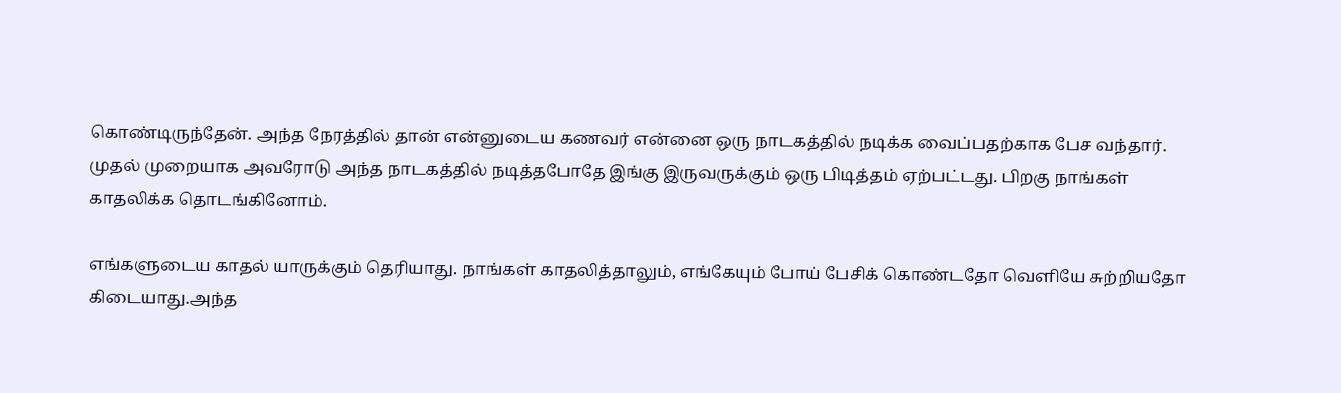கொண்டிருந்தேன். அந்த நேரத்தில் தான் என்னுடைய கணவர் என்னை ஒரு நாடகத்தில் நடிக்க வைப்பதற்காக பேச வந்தார். முதல் முறையாக அவரோடு அந்த நாடகத்தில் நடித்தபோதே இங்கு இருவருக்கும் ஒரு பிடித்தம் ஏற்பட்டது. பிறகு நாங்கள் காதலிக்க தொடங்கினோம்.

எங்களுடைய காதல் யாருக்கும் தெரியாது. நாங்கள் காதலித்தாலும், எங்கேயும் போய் பேசிக் கொண்டதோ வெளியே சுற்றியதோ கிடையாது.அந்த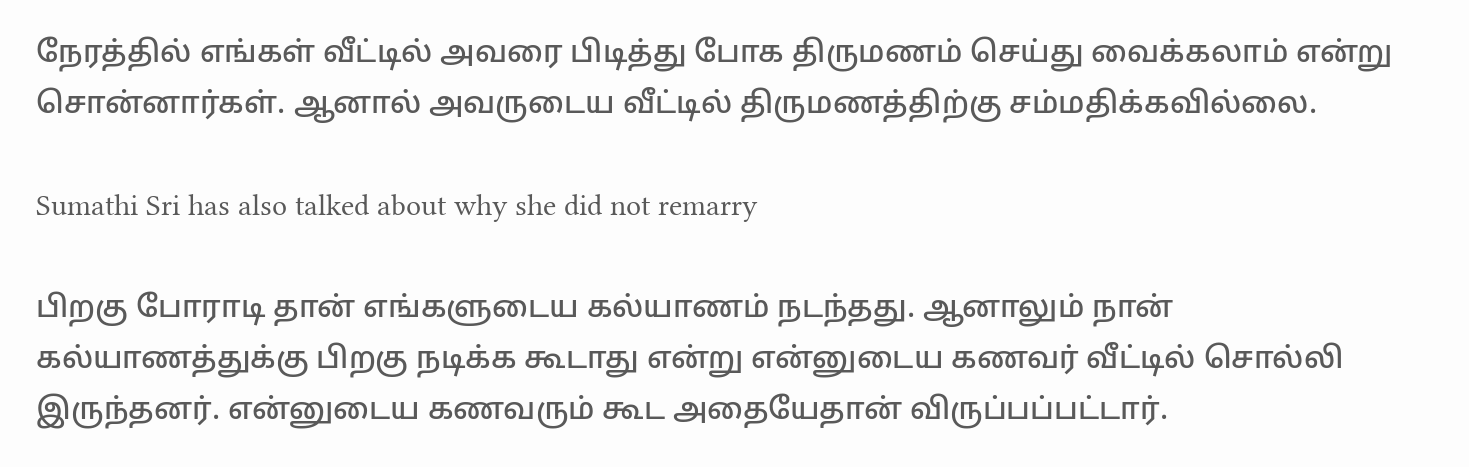நேரத்தில் எங்கள் வீட்டில் அவரை பிடித்து போக திருமணம் செய்து வைக்கலாம் என்று சொன்னார்கள். ஆனால் அவருடைய வீட்டில் திருமணத்திற்கு சம்மதிக்கவில்லை.

Sumathi Sri has also talked about why she did not remarry

பிறகு போராடி தான் எங்களுடைய கல்யாணம் நடந்தது. ஆனாலும் நான் கல்யாணத்துக்கு பிறகு நடிக்க கூடாது என்று என்னுடைய கணவர் வீட்டில் சொல்லி இருந்தனர். என்னுடைய கணவரும் கூட அதையேதான் விருப்பப்பட்டார்.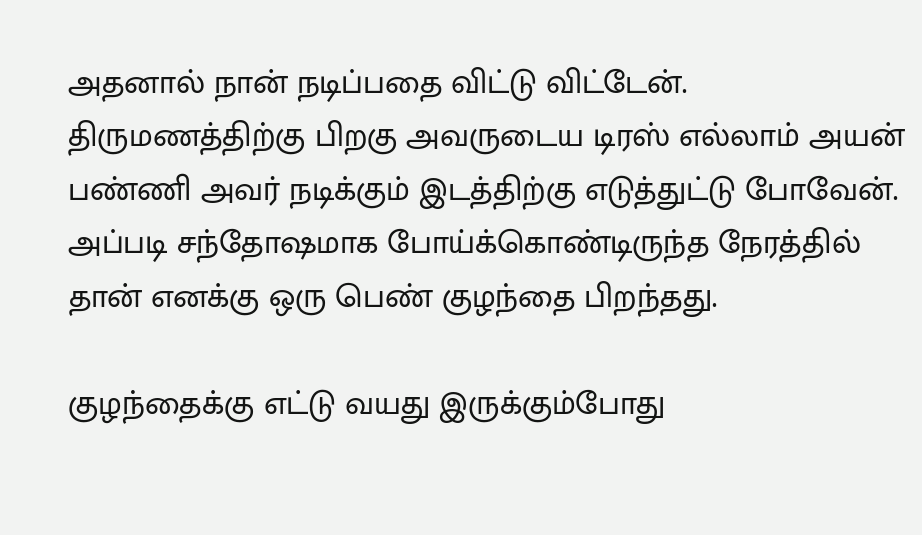அதனால் நான் நடிப்பதை விட்டு விட்டேன். திருமணத்திற்கு பிறகு அவருடைய டிரஸ் எல்லாம் அயன் பண்ணி அவர் நடிக்கும் இடத்திற்கு எடுத்துட்டு போவேன். அப்படி சந்தோஷமாக போய்க்கொண்டிருந்த நேரத்தில் தான் எனக்கு ஒரு பெண் குழந்தை பிறந்தது.

குழந்தைக்கு எட்டு வயது இருக்கும்போது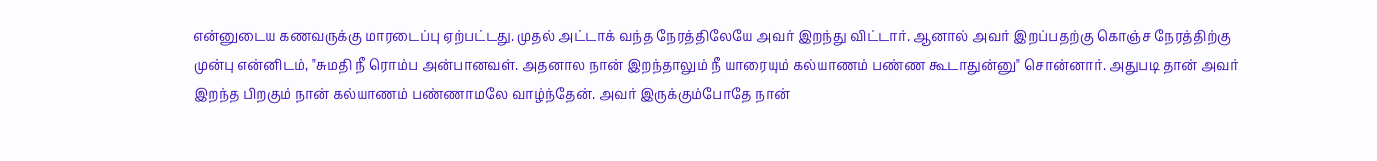என்னுடைய கணவருக்கு மாரடைப்பு ஏற்பட்டது. முதல் அட்டாக் வந்த நேரத்திலேயே அவர் இறந்து விட்டார். ஆனால் அவர் இறப்பதற்கு கொஞ்ச நேரத்திற்கு முன்பு என்னிடம், "சுமதி நீ ரொம்ப அன்பானவள். அதனால நான் இறந்தாலும் நீ யாரையும் கல்யாணம் பண்ண கூடாதுன்னு" சொன்னார். அதுபடி தான் அவர் இறந்த பிறகும் நான் கல்யாணம் பண்ணாமலே வாழ்ந்தேன். அவர் இருக்கும்போதே நான்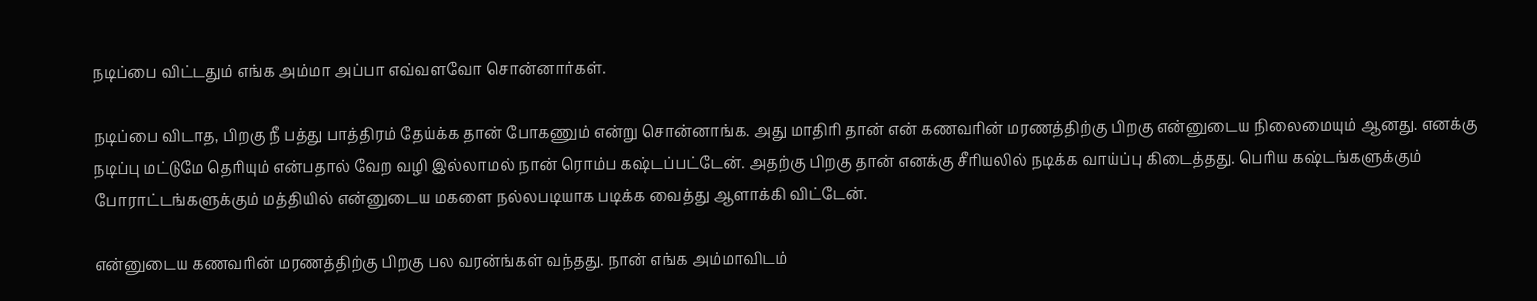நடிப்பை விட்டதும் எங்க அம்மா அப்பா எவ்வளவோ சொன்னார்கள்.

நடிப்பை விடாத, பிறகு நீ பத்து பாத்திரம் தேய்க்க தான் போகணும் என்று சொன்னாங்க. அது மாதிரி தான் என் கணவரின் மரணத்திற்கு பிறகு என்னுடைய நிலைமையும் ஆனது. எனக்கு நடிப்பு மட்டுமே தெரியும் என்பதால் வேற வழி இல்லாமல் நான் ரொம்ப கஷ்டப்பட்டேன். அதற்கு பிறகு தான் எனக்கு சீரியலில் நடிக்க வாய்ப்பு கிடைத்தது. பெரிய கஷ்டங்களுக்கும் போராட்டங்களுக்கும் மத்தியில் என்னுடைய மகளை நல்லபடியாக படிக்க வைத்து ஆளாக்கி விட்டேன்.

என்னுடைய கணவரின் மரணத்திற்கு பிறகு பல வரன்ங்கள் வந்தது. நான் எங்க அம்மாவிடம்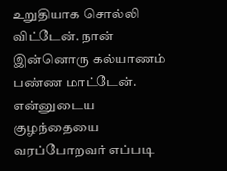உறுதியாக சொல்லி விட்டேன். நான் இன்னொரு கல்யாணம் பண்ண மாட்டேன். என்னுடைய குழந்தையை வரப்போறவர் எப்படி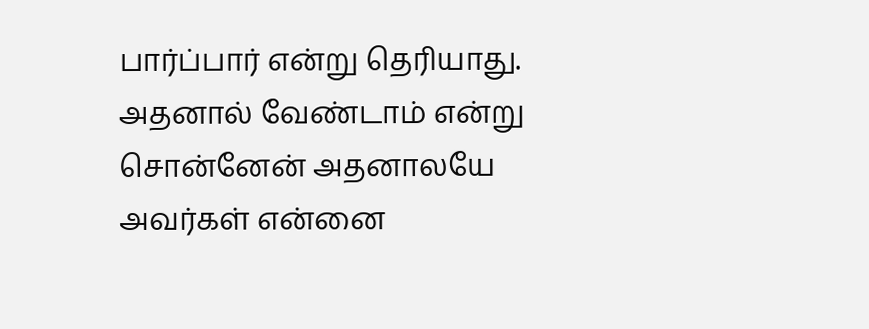பார்ப்பார் என்று தெரியாது. அதனால் வேண்டாம் என்று சொன்னேன் அதனாலயே அவர்கள் என்னை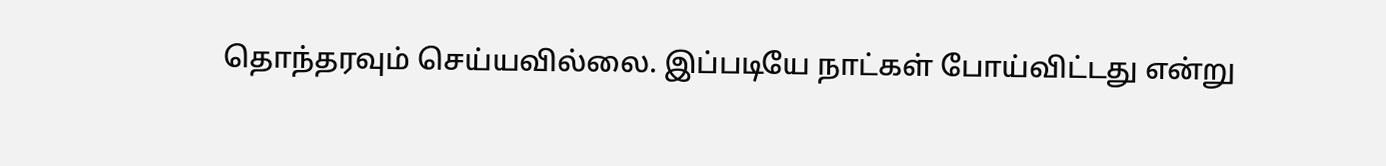தொந்தரவும் செய்யவில்லை. இப்படியே நாட்கள் போய்விட்டது என்று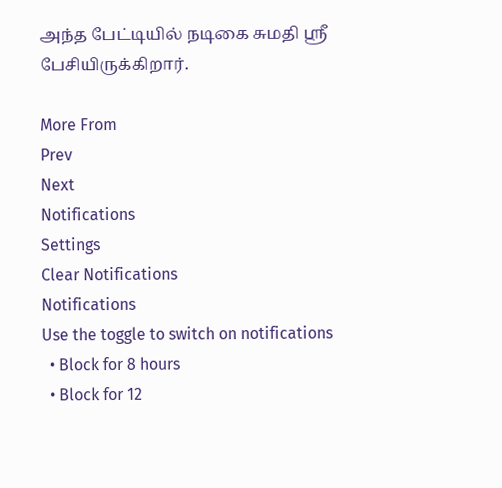அந்த பேட்டியில் நடிகை சுமதி ஸ்ரீ பேசியிருக்கிறார்.

More From
Prev
Next
Notifications
Settings
Clear Notifications
Notifications
Use the toggle to switch on notifications
  • Block for 8 hours
  • Block for 12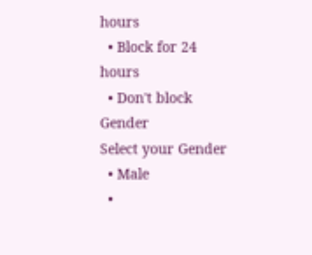hours
  • Block for 24 hours
  • Don't block
Gender
Select your Gender
  • Male
  •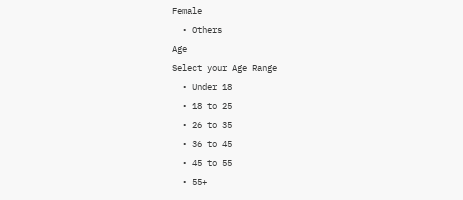Female
  • Others
Age
Select your Age Range
  • Under 18
  • 18 to 25
  • 26 to 35
  • 36 to 45
  • 45 to 55
  • 55+